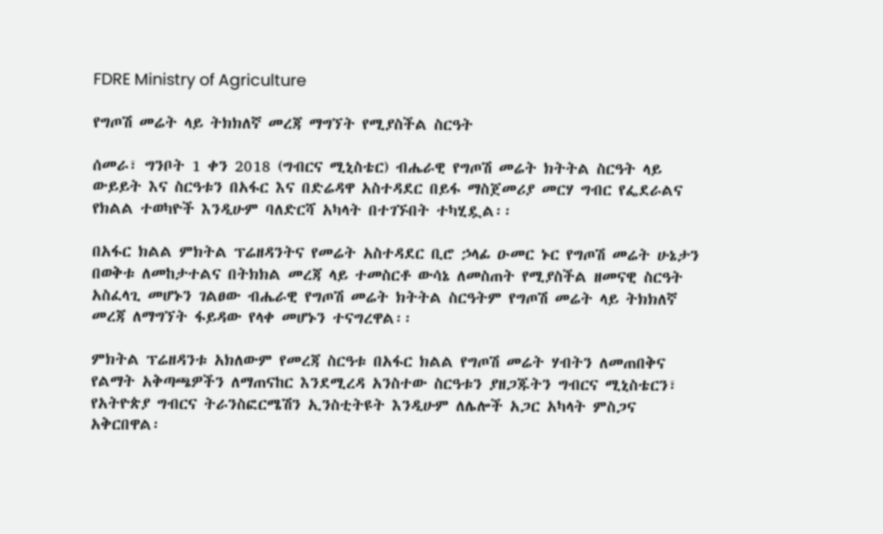FDRE Ministry of Agriculture

የግጦሽ መሬት ላይ ትክክለኛ መረጃ ማግኘት የሚያስችል ስርዓት

ሰመራ፣ ግንቦት 1 ቀን 2018 (ግብርና ሚኒስቴር) ብሔራዊ የግጦሽ መሬት ክትትል ስርዓት ላይ ውይይት እና ስርዓቱን በአፋር እና በድሬዳዋ አስተዳደር በይፋ ማስጀመሪያ መርሃ ግብር የፌደራልና የክልል ተወካዮች እንዲሁም ባለድርሻ አካላት በተገኙበት ተካሂዷል፡፡

በአፋር ክልል ምክትል ፕሬዘዳንትና የመሬት አስተዳደር ቢሮ ኃላፊ ዑመር ኑር የግጦሽ መሬት ሁኔታን በወቅቱ ለመከታተልና በትክክል መረጃ ላይ ተመስርቶ ውሳኔ ለመስጠት የሚያስችል ዘመናዊ ስርዓት አስፈላጊ መሆኑን ገልፀው ብሔራዊ የግጦሽ መሬት ክትትል ስርዓትም የግጦሽ መሬት ላይ ትክክለኛ መረጃ ለማግኘት ፋይዳው የላቀ መሆኑን ተናግረዋል፡፡

ምክትል ፕሬዘዳንቱ አክለውም የመረጃ ስርዓቱ በአፋር ክልል የግጦሽ መሬት ሃብትን ለመጠበቅና የልማት አቅጣጫዎችን ለማጠናከር እንደሚረዳ አንስተው ስርዓቱን ያዘጋጁትን ግብርና ሚኒስቴርን፣ የአትዮጵያ ግብርና ትራንስፎርሜሽን ኢንስቲትዩት እንዲሁም ለሌሎች አጋር አካላት ምስጋና አቅርበዋል፡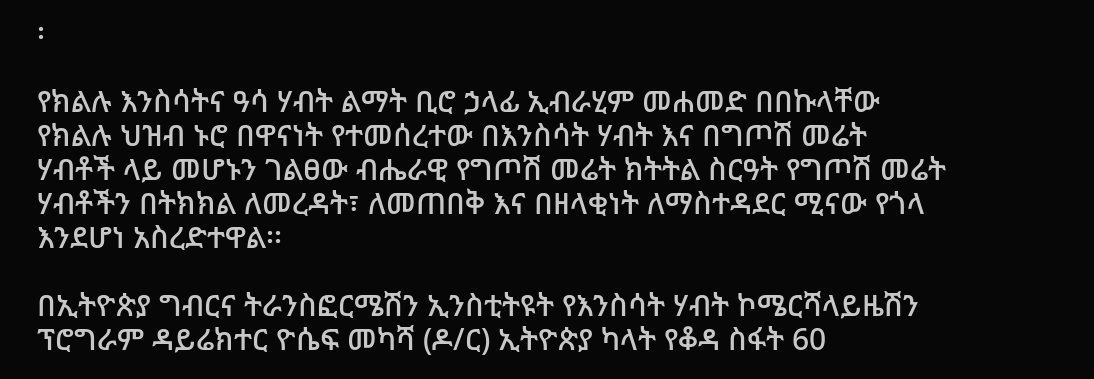፡

የክልሉ እንስሳትና ዓሳ ሃብት ልማት ቢሮ ኃላፊ ኢብራሂም መሐመድ በበኩላቸው የክልሉ ህዝብ ኑሮ በዋናነት የተመሰረተው በእንስሳት ሃብት እና በግጦሽ መሬት ሃብቶች ላይ መሆኑን ገልፀው ብሔራዊ የግጦሽ መሬት ክትትል ስርዓት የግጦሽ መሬት ሃብቶችን በትክክል ለመረዳት፣ ለመጠበቅ እና በዘላቂነት ለማስተዳደር ሚናው የጎላ እንደሆነ አስረድተዋል፡፡

በኢትዮጵያ ግብርና ትራንስፎርሜሽን ኢንስቲትዩት የእንስሳት ሃብት ኮሜርሻላይዜሽን ፕሮግራም ዳይሬክተር ዮሴፍ መካሻ (ዶ/ር) ኢትዮጵያ ካላት የቆዳ ስፋት 60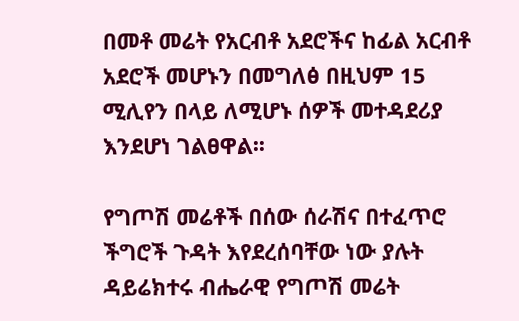በመቶ መሬት የአርብቶ አደሮችና ከፊል አርብቶ አደሮች መሆኑን በመግለፅ በዚህም 15 ሚሊየን በላይ ለሚሆኑ ሰዎች መተዳደሪያ እንደሆነ ገልፀዋል፡፡

የግጦሽ መሬቶች በሰው ሰራሽና በተፈጥሮ ችግሮች ጉዳት እየደረሰባቸው ነው ያሉት ዳይሬክተሩ ብሔራዊ የግጦሽ መሬት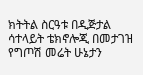ክትትል ስርዓቱ በዲጅታል ሳተላይት ቴክኖሎጂ በመታገዝ የግጦሽ መሬት ሁኔታን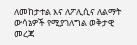ለመከታተል እና ለፖሊሲና ለልማት ውሳኔዎች የሚያገለግል ወቅታዊ መረጃ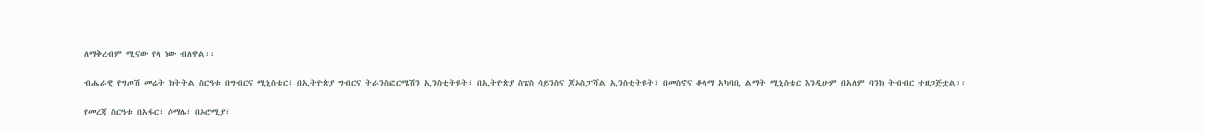ለማቅረብም ሚናው የላ ነው ብለዋል፡፡

ብሔራዊ የግጦሽ መሬት ክትትል ስርዓቱ በግብርና ሚኒስቴር፣ በኢትዮጵያ ግብርና ትራንስፎርሜሽን ኢንስቲትዩት፣ በኢትዮጵያ ስፔስ ሳይንስና ጆኦስፓሻል ኢንስቲትዩት፣ በመስኖና ቆላማ አካባቢ ልማት ሚኒስቴር እንዲሁም በአለም ባንክ ትብብር ተዘጋጅቷል፡፡

የመረጃ ስርዓቱ በአፋር፣ ሶማሌ፣ በኦሮሚያ፣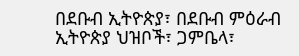በደቡብ ኢትዮጵያ፣ በደቡብ ምዕራብ ኢትዮጵያ ህዝቦች፣ ጋምቤላ፣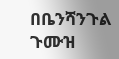በቤንሻንጉል ጉሙዝ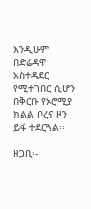እንዲሁም በድሬዳዋ አስተዳደር የሚተገበር ሲሆን በቅርቡ የኦሮሚያ ክልል ቦረና ዞን ይፋ ተደርጓል፡፡

ዘጋቢ፡-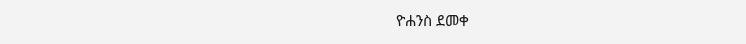ዮሐንስ ደመቀ